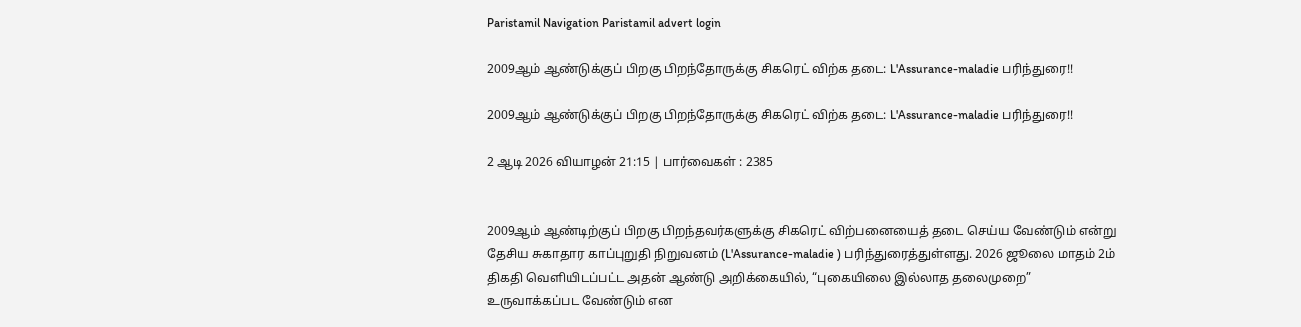Paristamil Navigation Paristamil advert login

2009ஆம் ஆண்டுக்குப் பிறகு பிறந்தோருக்கு சிகரெட் விற்க தடை: L'Assurance-maladie பரிந்துரை!!

2009ஆம் ஆண்டுக்குப் பிறகு பிறந்தோருக்கு சிகரெட் விற்க தடை: L'Assurance-maladie பரிந்துரை!!

2 ஆடி 2026 வியாழன் 21:15 | பார்வைகள் : 2385


2009ஆம் ஆண்டிற்குப் பிறகு பிறந்தவர்களுக்கு சிகரெட் விற்பனையைத் தடை செய்ய வேண்டும் என்று தேசிய சுகாதார காப்புறுதி நிறுவனம் (L'Assurance-maladie ) பரிந்துரைத்துள்ளது. 2026 ஜூலை மாதம் 2ம் திகதி வெளியிடப்பட்ட அதன் ஆண்டு அறிக்கையில், “புகையிலை இல்லாத தலைமுறை” உருவாக்கப்பட வேண்டும் என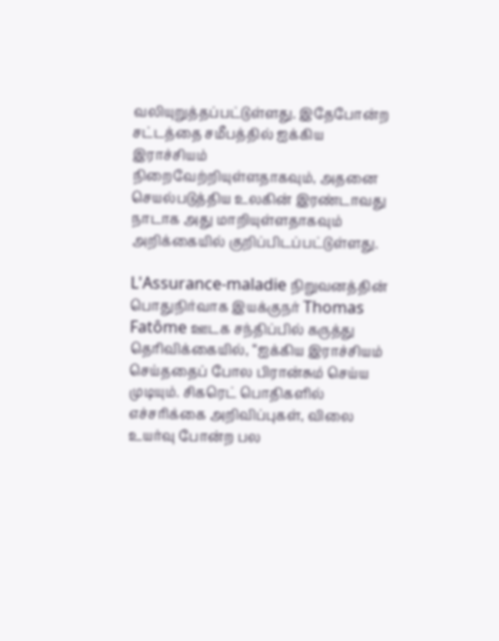வலியுறுத்தப்பட்டுள்ளது. இதேபோன்ற சட்டத்தை சமீபத்தில் ஐக்கிய இராச்சியம் நிறைவேற்றியுள்ளதாகவும், அதனை செயல்படுத்திய உலகின் இரண்டாவது நாடாக அது மாறியுள்ளதாகவும் அறிக்கையில் குறிப்பிடப்பட்டுள்ளது.

L'Assurance-maladie நிறுவனத்தின் பொதுநிர்வாக இயக்குநர் Thomas Fatôme ஊடக சந்திப்பில் கருத்து தெரிவிக்கையில், “ஐக்கிய இராச்சியம் செய்ததைப் போல பிரான்சும் செய்ய முடியும். சிகரெட் பொதிகளில் எச்சரிக்கை அறிவிப்புகள், விலை உயர்வு போன்ற பல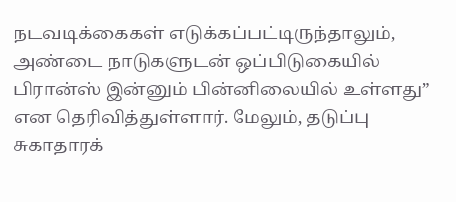நடவடிக்கைகள் எடுக்கப்பட்டிருந்தாலும், அண்டை நாடுகளுடன் ஒப்பிடுகையில் பிரான்ஸ் இன்னும் பின்னிலையில் உள்ளது” என தெரிவித்துள்ளார். மேலும், தடுப்பு சுகாதாரக்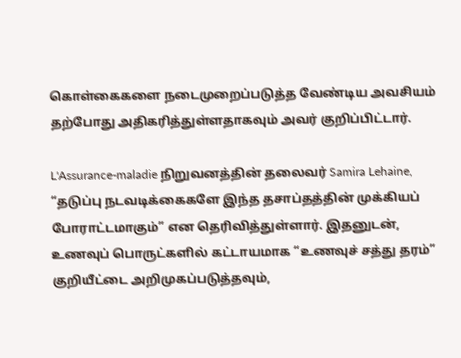கொள்கைகளை நடைமுறைப்படுத்த வேண்டிய அவசியம் தற்போது அதிகரித்துள்ளதாகவும் அவர் குறிப்பிட்டார்.

L'Assurance-maladie நிறுவனத்தின் தலைவர் Samira Lehaine, “தடுப்பு நடவடிக்கைகளே இந்த தசாப்தத்தின் முக்கியப் போராட்டமாகும்” என தெரிவித்துள்ளார். இதனுடன், உணவுப் பொருட்களில் கட்டாயமாக “உணவுச் சத்து தரம்” குறியீட்டை அறிமுகப்படுத்தவும்,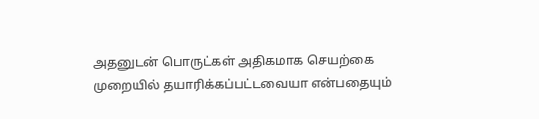அதனுடன் பொருட்கள் அதிகமாக செயற்கை முறையில் தயாரிக்கப்பட்டவையா என்பதையும்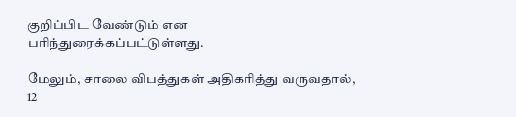குறிப்பிட வேண்டும் என பரிந்துரைக்கப்பட்டுள்ளது.

மேலும், சாலை விபத்துகள் அதிகரித்து வருவதால், 12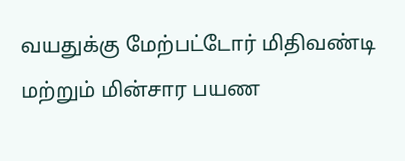வயதுக்கு மேற்பட்டோர் மிதிவண்டி மற்றும் மின்சார பயண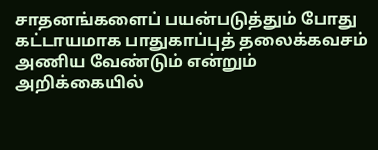சாதனங்களைப் பயன்படுத்தும் போது கட்டாயமாக பாதுகாப்புத் தலைக்கவசம் அணிய வேண்டும் என்றும் அறிக்கையில்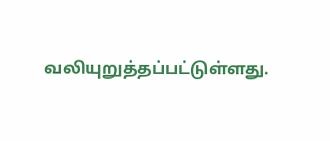வலியுறுத்தப்பட்டுள்ளது.